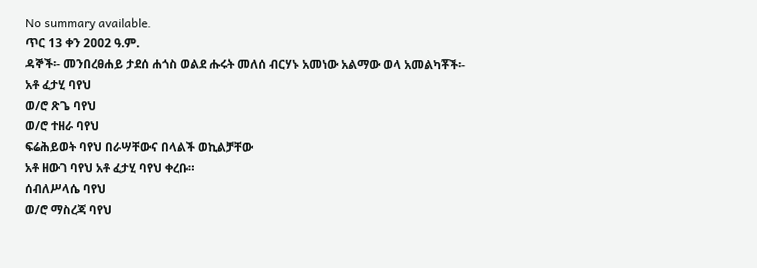No summary available.
ጥር 13 ቀን 2ዐዐ2 ዓ.ም.
ዳኞች፡- መንበረፀሐይ ታደሰ ሐጎስ ወልደ ሑሩት መለሰ ብርሃኑ አመነው አልማው ወላ አመልካቾች፡-
አቶ ፈታሂ ባየህ
ወ/ሮ ጽጌ ባየህ
ወ/ሮ ተዘራ ባየህ
ፍሬሕይወት ባየህ በራሣቸውና በላልች ወኪልቻቸው
አቶ ዘውገ ባየህ አቶ ፈታሂ ባየህ ቀረቡ።
ሰብለሥላሴ ባየህ
ወ/ሮ ማስረጃ ባየህ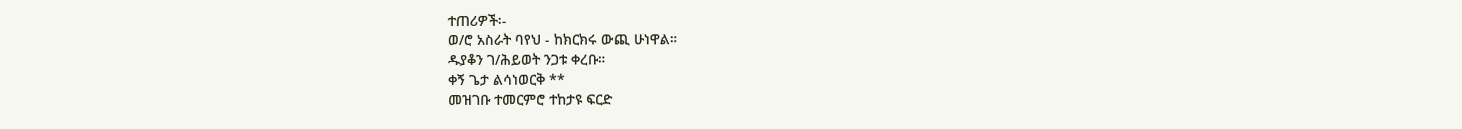ተጠሪዎች፡-
ወ/ሮ አስራት ባየህ - ከክርክሩ ውጪ ሁነዋል።
ዱያቆን ገ/ሕይወት ንጋቱ ቀረቡ።
ቀኝ ጌታ ልሳነወርቅ **
መዝገቡ ተመርምሮ ተከታዩ ፍርድ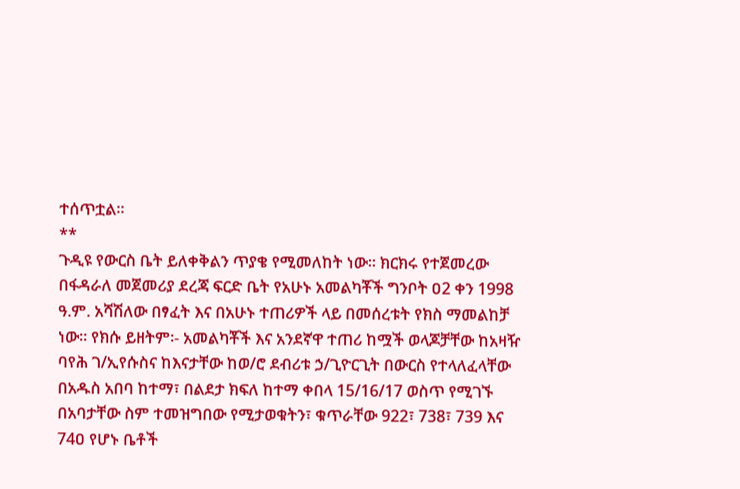ተሰጥቷል።
**
ጉዲዩ የውርስ ቤት ይለቀቅልን ጥያቄ የሚመለከት ነው። ክርክሩ የተጀመረው በፋዳራለ መጀመሪያ ደረጃ ፍርድ ቤት የአሁኑ አመልካቾች ግንቦት ዐ2 ቀን 1998 ዓ.ም. አሻሽለው በፃፈት እና በአሁኑ ተጠሪዎች ላይ በመሰረቱት የክስ ማመልከቻ ነው። የክሱ ይዘትም፡- አመልካቾች እና አንደኛዋ ተጠሪ ከሟች ወላጆቻቸው ከአዛዥ ባየሕ ገ/ኢየሱስና ከእናታቸው ከወ/ሮ ደብሪቱ ኃ/ጊዮርጊት በውርስ የተላለፈላቸው በአዱስ አበባ ከተማ፣ በልደታ ክፍለ ከተማ ቀበላ 15/16/17 ወስጥ የሚገኙ በአባታቸው ስም ተመዝግበው የሚታወቁትን፣ ቁጥራቸው 922፣ 738፣ 739 እና 74ዐ የሆኑ ቤቶች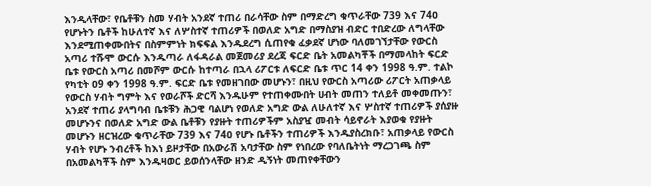እንዲላቸው፣ የቤቶቹን ስመ ሃብት አንደኛ ተጠሪ በራሳቸው ስም በማድረግ ቁጥራቸው 739 እና 74ዐ የሆኑትን ቤቶች ከሁለተኛ እና ለሦስተኛ ተጠሪዎች በወለድ አግድ በማስያዝ ብድር ተበድረው ለግላቸው እንደሚጠቀሙበትና በስምምነት ክፍፍል እንዱደረግ ሲጠየቁ ፈቃደኛ ሆነው ባለመገኘታቸው የውርስ አጣሪ ተሹሞ ውርሱ እንዱጣራ ለፋዳራል መጀመሪያ ደረጃ ፍርድ ቤት አመልካቾች በማመላከት ፍርድ ቤቱ የውርስ አጣሪ በመሾም ውርሱ ከተጣራ በኋላ ሪፖርቱ ለፍርድ ቤቱ ጥር 14 ቀን 1998 ዓ.ም. ተልኮ የካቲት ዐ9 ቀን 1998 ዓ.ም. ፍርድ ቤቱ የመዘገበው መሆኑን፣ በዚህ የውርስ አጣሪው ሪፖርት አጠቃላይ የውርስ ሃብት ግምት እና የወራሾች ድርሻ እንዱሁም የተጠቀሙበት ሀብት መጠን ተለይቶ መቀመጡን፣ አንደኛ ተጠሪ ያላግባብ ቤቱቹን ሕጋዊ ባልሆነ የወለድ አግድ ውል ለሁለተኛ እና ሦስተኛ ተጠሪዎች ያሰያዙ መሆኑንና በወለድ አግድ ውል ቤቶቹን የያዙት ተጠሪዎችም አስያዧ መብት ሳይኖራት እያወቁ የያዙት መሆኑን ዘርዝረው ቁጥራቸው 739 እና 74ዐ የሆኑ ቤቶችን ተጠሪዎች እንዱያስረክቡ፣ አጠቃላይ የውርስ ሃብት የሆኑ ንብረቶች ከእነ ይዞታቸው በአውራሽ አባታቸው ስም የነበረው የባለቤትነት ማረጋገጫ ስም በአመልካቾች ስም እንዱዛወር ይወሰንላቸው ዘንድ ዲኝነት መጠየቀቸውን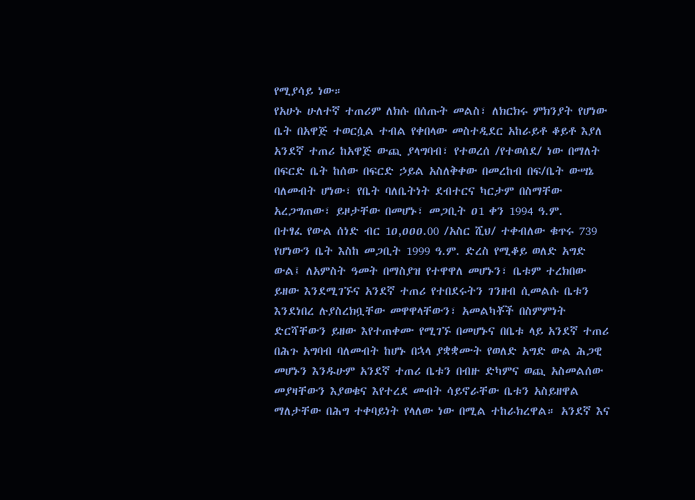የሚያሳይ ነው።
የአሁኑ ሁለተኛ ተጠሪም ለክሱ በሰጡት መልስ፣ ለክርክሩ ምክንያት የሆነው ቤት በአዋጅ ተወርሷል ተብል የቀበላው መስተዲደር አከራይቶ ቆይቶ እያለ አንደኛ ተጠሪ ከአዋጅ ውጪ ያላግባብ፣ የተወረሰ /የተወሰደ/ ነው በማለት በፍርድ ቤት ከሰው በፍርድ ኃይል አስለቅቀው በመረከብ በፍ/ቤት ውሣኔ ባለመብት ሆነው፣ የቤት ባለቤትነት ደብተርና ካርታም በስማቸው አረጋግጠው፣ ይዞታቸው በመሆኑ፣ መጋቢት ዐ1 ቀን 1994 ዓ.ም.
በተፃፈ የውል ሰነድ ብር 1ዐ,ዐዐዐ.00 /አስር ሺህ/ ተቀብለው ቁጥሩ 739 የሆነውን ቤት እስከ መጋቢት 1999 ዓ.ም. ድረስ የሚቆይ ወለድ አግድ ውል፤ ለአምስት ዓመት በማስያዝ የተዋዋለ መሆኑን፣ ቤቱም ተረክበው ይዘው እንደሚገኙና አንደኛ ተጠሪ የተበደሩትን ገንዘብ ሲመልሱ ቤቱን እንደነበረ ሉያስረክቧቸው መዋዋላቸውን፣ አመልካቾች በስምምነት ድርሻቸውን ይዘው እየተጠቀሙ የሚገኙ በመሆኑና በቤቱ ላይ አንደኛ ተጠሪ በሕጉ አግባብ ባለመብት ከሆኑ በኋላ ያቋቋሙት የወለድ አግድ ውል ሕጋዊ መሆኑን እንዱሁም አንደኛ ተጠሪ ቤቱን በብዙ ድካምና ወጪ አስመልሰው መያዛቸውን እያወቁና እየተረደ መብት ሳይኖራቸው ቤቱን አስይዘዋል ማለታቸው በሕግ ተቀባይነት የላለው ነው በሚል ተከራክረዋል። አንደኛ እና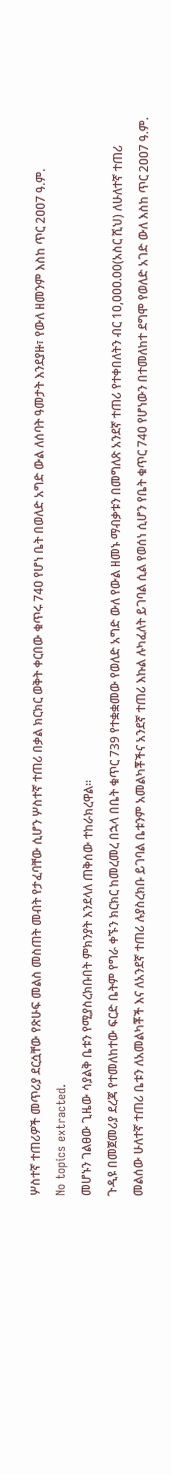ሦስተኛ ተጠሪዎች መጥሪያ ደርሷቸው የጽሁፍ መልስ መስጠት መብት የታፈባቸው ሲሆን ሦስተኛ ተጠሪ በቃል ክርክር ወቅት ቀርበው ቁጥሩ 74ዐ የሆነ ቤት በወለድ አግድ ውል ለሰባት ዓመታት እንደያዙ፣ የውለ ዘመንም እስከ ጥር 2ዐዐ7 ዓ.ም.
No topics extracted.
መሆኑን ገልፀው ጊዜው ሳያልቅ ቤቱን የሚያስረክቡበት ምክንያት እንደላለ ጠቅሰው ተከራክረዋል።
ጉዲዩ በመጀመሪያ ደረጃ የተመለከተው ፍርድ ቤትም የግራ ቀኙን ክርክር ከመረመረ በኋላ በቤት ቁጥር 739 የተቋቋመው የወለድ አግድ ውለ የውል ዘመኑ ማብቃቱን በመግለጽ አንደኛ ተጠሪ የተቀበለትን ብር 1ዐ,ዐዐዐ.00(አስር ሺህ) ለሁለተኛ ተጠሪ መልሰው ሁለተኛ ተጠሪ ቤቱን ለአመልካቾች እና ለአንደኛ ተጠሪ ሉያስረክቡ ይገባል ቤቱንም አመልካቾችና አንደኛ ተጠሪ እኩል ሉካፈለት ይገባል ሲል የወሰነ ሲሆን የቤት ቁጥር 74ዐ የሆነውን በተመለከተ ደግሞ የወለድ አገድ ውለ እስከ ጥር 2ዐዐ7 ዓ.ም.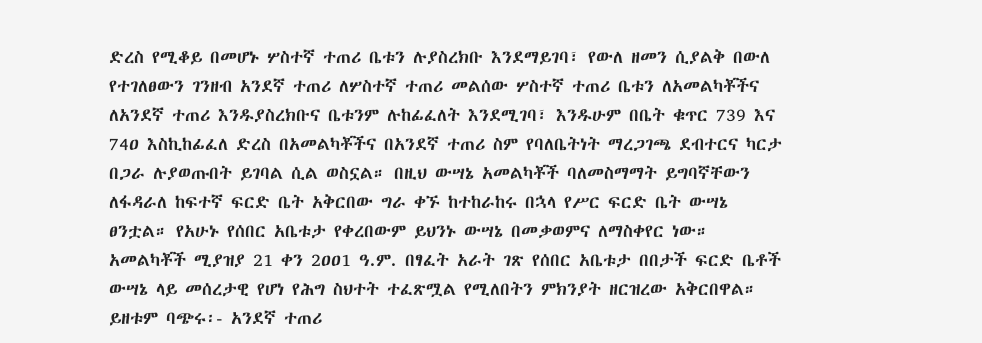ድረስ የሚቆይ በመሆኑ ሦስተኛ ተጠሪ ቤቱን ሉያስረክቡ እንደማይገባ፣ የውለ ዘመን ሲያልቅ በውለ የተገለፀውን ገንዘብ አንደኛ ተጠሪ ለሦስተኛ ተጠሪ መልሰው ሦስተኛ ተጠሪ ቤቱን ለአመልካቾችና ለአንደኛ ተጠሪ እንዱያስረክቡና ቤቱንም ሉከፊፈለት እንደሚገባ፣ እንዱሁም በቤት ቁጥር 739 እና 74ዐ እስኪከፊፈለ ድረስ በአመልካቾችና በአንደኛ ተጠሪ ስም የባለቤትነት ማረጋገጫ ደብተርና ካርታ በጋራ ሉያወጡበት ይገባል ሲል ወስኗል። በዚህ ውሣኔ አመልካቾች ባለመስማማት ይግባኛቸውን ለፋዳራለ ከፍተኛ ፍርድ ቤት አቅርበው ግራ ቀኙ ከተከራከሩ በኋላ የሥር ፍርድ ቤት ውሣኔ ፀንቷል። የአሁኑ የሰበር አቤቱታ የቀረበውም ይህንኑ ውሣኔ በመቃወምና ለማስቀየር ነው።
አመልካቾች ሚያዝያ 21 ቀን 2ዐዐ1 ዓ.ም. በፃፈት አራት ገጽ የሰበር አቤቱታ በበታች ፍርድ ቤቶች ውሣኔ ላይ መሰረታዊ የሆነ የሕግ ስህተት ተፈጽሟል የሚለበትን ምክንያት ዘርዝረው አቅርበዋል። ይዘቱም ባጭሩ፡- አንደኛ ተጠሪ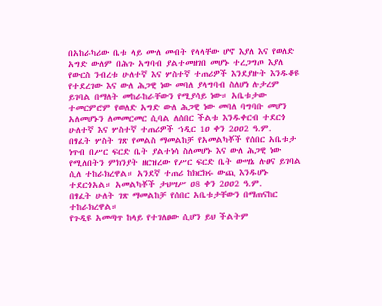በአከራካሪው ቤቱ ላይ ሙለ መብት የላላቸው ሆኖ እያለ እና የወለድ አግድ ውለም በሕጉ አግባብ ያልተመዘገበ መሆኑ ተረጋግጦ እያለ የውርስ ንብረቱ ሁለተኛ እና ሦስተኛ ተጠሪዎች እንደያዙት እንዱቆዩ የተደረገው እና ውለ ሕጋዊ ነው መባለ ያላግባብ ስለሆነ ሉታረም ይገባል በማለት መከራከራቸውን የሚያሳይ ነው። አቤቱታው ተመርምሮም የወለድ አግድ ውለ ሕጋዊ ነው መባለ ባግባቡ መሆን አለመሆኑን ለመመርመር ሲባል ለሰበር ችልቱ እንዱቀርብ ተደርጎ ሁለተኛ እና ሦስተኛ ተጠሪዎች ኀዲር 1ዐ ቀን 2ዐዐ2 ዓ.ም.
በፃፈት ሦስት ገጽ የመልስ ማመልከቻ የአመልካቾች የሰበር አቤቱታ ነጥብ በሥር ፍርድ ቤት ያልተነሳ ስለመሆኑ እና ውለ ሕጋዊ ነው የሚለበትን ምክንያት ዘርዝረው የሥር ፍርድ ቤት ውሣኔ ሉፀና ይገባል ሲለ ተከራክረዋል። አንደኛ ተጠሪ ከክርክሩ ውጪ እንዱሆኑ ተደርጎአል። አመልካቾች ታህሣሥ ዐ8 ቀን 2ዐዐ2 ዓ.ም.
በፃፈት ሁለት ገጽ ማመልከቻ የሰበር አቤቱታቸውን በማጠናከር ተከራክረዋል።
የጉዲዩ አመጣጥ ከላይ የተገለፀው ሲሆን ይህ ችልትም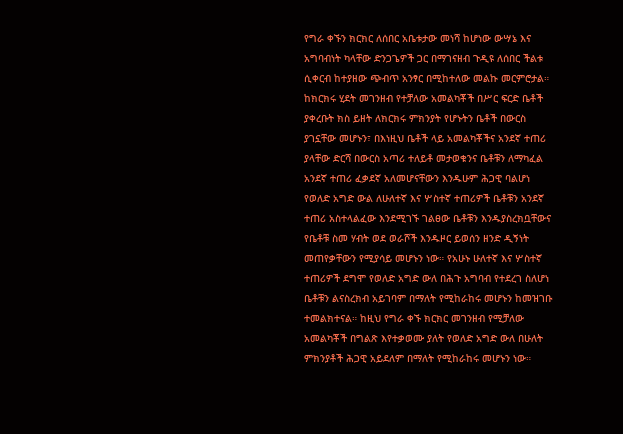የግራ ቀኙን ክርክር ለሰበር አቤቱታው መነሻ ከሆነው ውሣኔ እና አግባብነት ካላቸው ድንጋጌዎች ጋር በማገናዘብ ጉዲዩ ለሰበር ችልቱ ሲቀርብ ከተያዘው ጭብጥ አንፃር በሚከተለው መልኩ መርምሮታል።
ከክርክሩ ሂደት መገንዘብ የተቻለው አመልካቾች በሥር ፍርድ ቤቶች ያቀረቡት ክስ ይዘት ለክርክሩ ምክንያት የሆኑትን ቤቶች በውርስ ያገኗቸው መሆኑን፣ በእነዚህ ቤቶች ላይ አመልካቾችና አንደኛ ተጠሪ ያላቸው ድርሻ በውርስ አጣሪ ተለይቶ መታወቁንና ቤቶቹን ለማካፈል አንደኛ ተጠሪ ፈቃደኛ አለመሆናቸውን እንዱሁም ሕጋዊ ባልሆነ የወለድ አግድ ውል ለሁለተኛ እና ሦስተኛ ተጠሪዎች ቤቶቹን አንደኛ ተጠሪ አስተላልፈው እንደሚገኙ ገልፀው ቤቶቹን እንዱያስረክቧቸውና የቤቶቹ ስመ ሃብት ወደ ወራሾች እንዱዞር ይወሰን ዘንድ ዲኝነት መጠየቃቸውን የሚያሳይ መሆኑን ነው። የአሁኑ ሁለተኛ እና ሦስተኛ ተጠሪዎች ደግሞ የወለድ አግድ ውለ በሕጉ አግባብ የተደረገ ስለሆነ ቤቶቹን ልናስረክብ አይገባም በማለት የሚከራከሩ መሆኑን ከመዝገቡ ተመልክተናል። ከዚህ የግራ ቀኙ ክርክር መገንዘብ የሚቻለው አመልካቾች በግልጽ እየተቃወሙ ያለት የወለድ አግድ ውለ በሁለት ምክንያቶች ሕጋዊ አይደለም በማለት የሚከራከሩ መሆኑን ነው።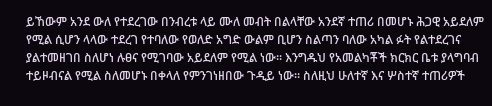ይኸውም አንደ ውለ የተደረገው በንብረቱ ላይ ሙለ መብት በልላቸው አንደኛ ተጠሪ በመሆኑ ሕጋዊ አይደለም የሚል ሲሆን ላላው ተደረገ የተባለው የወለድ አግድ ውልም ቢሆን ስልጣን ባለው አካል ፉት የልተደረገና ያልተመዘገበ ስለሆነ ሉፀና የሚገባው አይደለም የሚል ነው። እንግዱህ የአመልካቾች ክርክር ቤቱ ያላግባብ ተይዞብናል የሚል ስለመሆኑ በቀላለ የምንገነዘበው ጉዲይ ነው። ስለዚህ ሁለተኛ እና ሦስተኛ ተጠሪዎች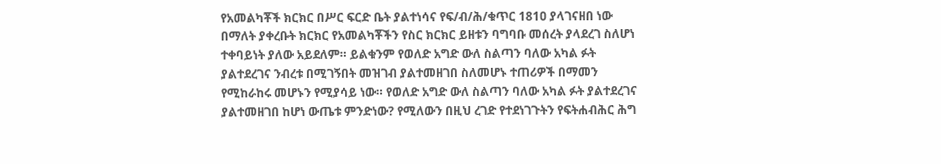የአመልካቾች ክርክር በሥር ፍርድ ቤት ያልተነሳና የፍ/ብ/ሕ/ቁጥር 181ዐ ያላገናዘበ ነው በማለት ያቀረቡት ክርክር የአመልካቾችን የስር ክርክር ይዘቱን ባግባቡ መሰረት ያላደረገ ስለሆነ ተቀባይነት ያለው አይደለም። ይልቁንም የወለድ አግድ ውለ ስልጣን ባለው አካል ፉት ያልተደረገና ንብረቱ በሚገኝበት መዝገብ ያልተመዘገበ ስለመሆኑ ተጠሪዎች በማመን የሚከራከሩ መሆኑን የሚያሳይ ነው። የወለድ አግድ ውለ ስልጣን ባለው አካል ፉት ያልተደረገና ያልተመዘገበ ከሆነ ውጤቱ ምንድነው? የሚለውን በዚህ ረገድ የተደነገጉትን የፍትሐብሕር ሕግ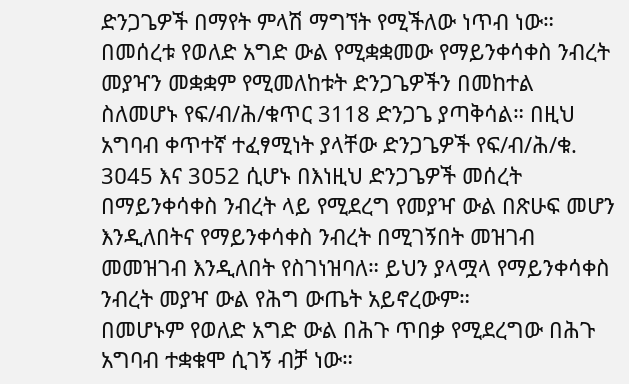ድንጋጌዎች በማየት ምላሽ ማግኘት የሚችለው ነጥብ ነው።
በመሰረቱ የወለድ አግድ ውል የሚቋቋመው የማይንቀሳቀስ ንብረት መያዣን መቋቋም የሚመለከቱት ድንጋጌዎችን በመከተል ስለመሆኑ የፍ/ብ/ሕ/ቁጥር 3118 ድንጋጌ ያጣቅሳል። በዚህ አግባብ ቀጥተኛ ተፈፃሚነት ያላቸው ድንጋጌዎች የፍ/ብ/ሕ/ቁ. 3ዐ45 እና 3ዐ52 ሲሆኑ በእነዚህ ድንጋጌዎች መሰረት በማይንቀሳቀስ ንብረት ላይ የሚደረግ የመያዣ ውል በጽሁፍ መሆን እንዲለበትና የማይንቀሳቀስ ንብረት በሚገኝበት መዝገብ መመዝገብ እንዲለበት የስገነዝባለ። ይህን ያላሟላ የማይንቀሳቀስ ንብረት መያዣ ውል የሕግ ውጤት አይኖረውም።
በመሆኑም የወለድ አግድ ውል በሕጉ ጥበቃ የሚደረግው በሕጉ አግባብ ተቋቁሞ ሲገኝ ብቻ ነው።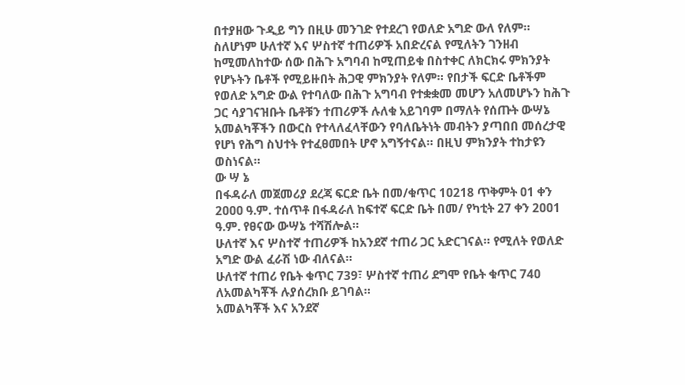በተያዘው ጉዲይ ግን በዚሁ መንገድ የተደረገ የወለድ አግድ ውለ የለም። ስለሆነም ሁለተኛ እና ሦስተኛ ተጠሪዎች አበድረናል የሚለትን ገንዘብ ከሚመለከተው ሰው በሕጉ አግባብ ከሚጠይቁ በስተቀር ለክርክሩ ምክንያት የሆኑትን ቤቶች የሚይዙበት ሕጋዊ ምክንያት የለም። የበታች ፍርድ ቤቶችም የወለድ አግድ ውል የተባለው በሕጉ አግባብ የተቋቋመ መሆን አለመሆኑን ከሕጉ ጋር ሳያገናዝቡት ቤቶቹን ተጠሪዎች ሉለቁ አይገባም በማለት የሰጡት ውሣኔ አመልካቾችን በውርስ የተላለፈላቸውን የባለቤትነት መብትን ያጣበበ መሰረታዊ የሆነ የሕግ ስህተት የተፈፀመበት ሆኖ አግኝተናል። በዚህ ምክንያት ተከታዩን ወስነናል።
ው ሣ ኔ
በፋዳራለ መጀመሪያ ደረጃ ፍርድ ቤት በመ/ቁጥር 1ዐ218 ጥቅምት ዐ1 ቀን 2ዐዐዐ ዓ.ም. ተሰጥቶ በፋዳራለ ከፍተኛ ፍርድ ቤት በመ/ የካቲት 27 ቀን 2ዐዐ1 ዓ.ም. የፀናው ውሣኔ ተሻሽሎል።
ሁለተኛ እና ሦስተኛ ተጠሪዎች ከአንደኛ ተጠሪ ጋር አድርገናል። የሚለት የወለድ አግድ ውል ፈራሽ ነው ብለናል።
ሁለተኛ ተጠሪ የቤት ቁጥር 739፣ ሦስተኛ ተጠሪ ደግሞ የቤት ቁጥር 74ዐ ለአመልካቾች ሉያሰረክቡ ይገባል።
አመልካቾች እና አንደኛ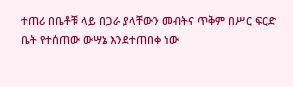ተጠሪ በቤቶቹ ላይ በጋራ ያላቸውን መብትና ጥቅም በሥር ፍርድ ቤት የተሰጠው ውሣኔ እንደተጠበቀ ነው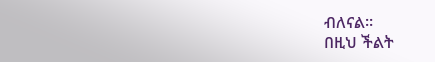ብለናል።
በዚህ ችልት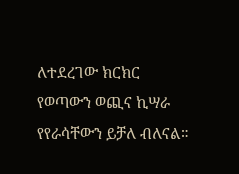ለተደረገው ክርክር የወጣውን ወጪና ኪሣራ የየራሳቸውን ይቻለ ብለናል።